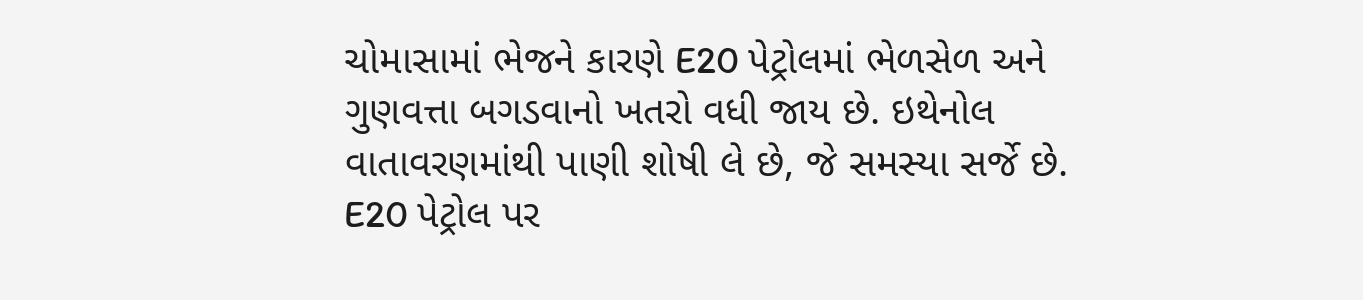ચોમાસામાં ભેજને કારણે E20 પેટ્રોલમાં ભેળસેળ અને ગુણવત્તા બગડવાનો ખતરો વધી જાય છે. ઇથેનોલ વાતાવરણમાંથી પાણી શોષી લે છે, જે સમસ્યા સર્જે છે.
E20 પેટ્રોલ પર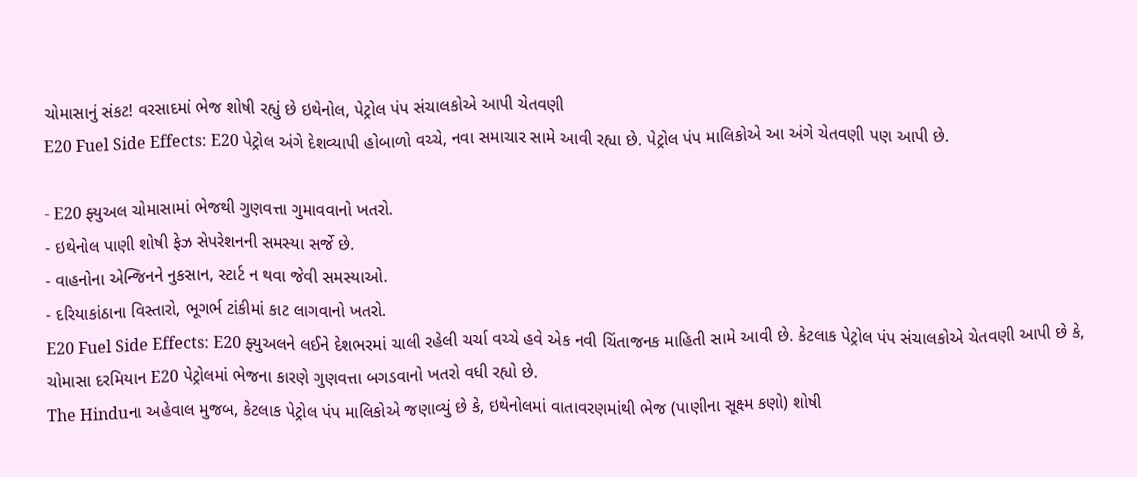ચોમાસાનું સંકટ! વરસાદમાં ભેજ શોષી રહ્યું છે ઇથેનોલ, પેટ્રોલ પંપ સંચાલકોએ આપી ચેતવણી
E20 Fuel Side Effects: E20 પેટ્રોલ અંગે દેશવ્યાપી હોબાળો વચ્ચે, નવા સમાચાર સામે આવી રહ્યા છે. પેટ્રોલ પંપ માલિકોએ આ અંગે ચેતવણી પણ આપી છે.

- E20 ફ્યુઅલ ચોમાસામાં ભેજથી ગુણવત્તા ગુમાવવાનો ખતરો.
- ઇથેનોલ પાણી શોષી ફેઝ સેપરેશનની સમસ્યા સર્જે છે.
- વાહનોના એન્જિનને નુકસાન, સ્ટાર્ટ ન થવા જેવી સમસ્યાઓ.
- દરિયાકાંઠાના વિસ્તારો, ભૂગર્ભ ટાંકીમાં કાટ લાગવાનો ખતરો.
E20 Fuel Side Effects: E20 ફ્યુઅલને લઈને દેશભરમાં ચાલી રહેલી ચર્ચા વચ્ચે હવે એક નવી ચિંતાજનક માહિતી સામે આવી છે. કેટલાક પેટ્રોલ પંપ સંચાલકોએ ચેતવણી આપી છે કે, ચોમાસા દરમિયાન E20 પેટ્રોલમાં ભેજના કારણે ગુણવત્તા બગડવાનો ખતરો વધી રહ્યો છે.
The Hinduના અહેવાલ મુજબ, કેટલાક પેટ્રોલ પંપ માલિકોએ જણાવ્યું છે કે, ઇથેનોલમાં વાતાવરણમાંથી ભેજ (પાણીના સૂક્ષ્મ કણો) શોષી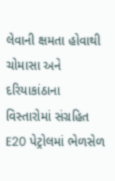લેવાની ક્ષમતા હોવાથી ચોમાસા અને દરિયાકાંઠાના વિસ્તારોમાં સંગ્રહિત E20 પેટ્રોલમાં ભેળસેળ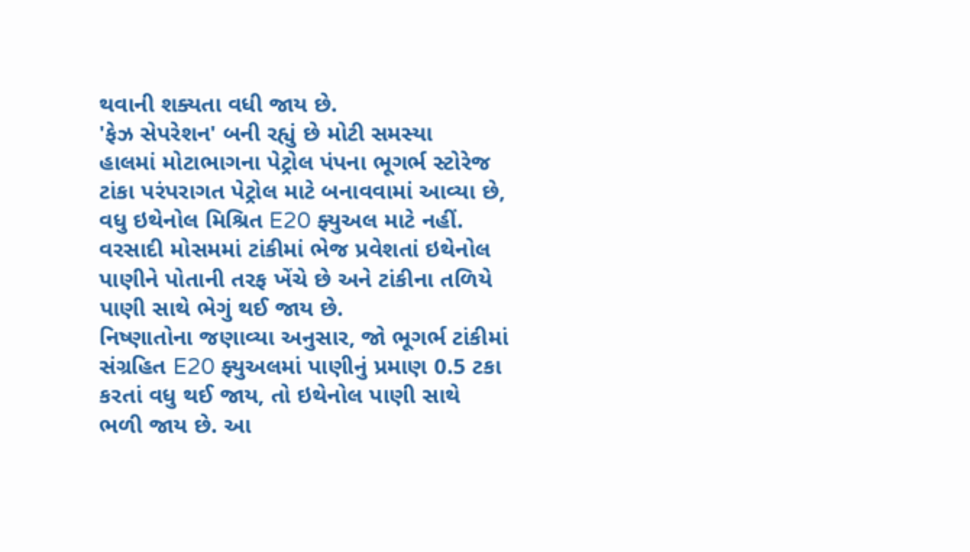થવાની શક્યતા વધી જાય છે.
'ફેઝ સેપરેશન' બની રહ્યું છે મોટી સમસ્યા
હાલમાં મોટાભાગના પેટ્રોલ પંપના ભૂગર્ભ સ્ટોરેજ ટાંકા પરંપરાગત પેટ્રોલ માટે બનાવવામાં આવ્યા છે, વધુ ઇથેનોલ મિશ્રિત E20 ફ્યુઅલ માટે નહીં. વરસાદી મોસમમાં ટાંકીમાં ભેજ પ્રવેશતાં ઇથેનોલ પાણીને પોતાની તરફ ખેંચે છે અને ટાંકીના તળિયે પાણી સાથે ભેગું થઈ જાય છે.
નિષ્ણાતોના જણાવ્યા અનુસાર, જો ભૂગર્ભ ટાંકીમાં સંગ્રહિત E20 ફ્યુઅલમાં પાણીનું પ્રમાણ 0.5 ટકા કરતાં વધુ થઈ જાય, તો ઇથેનોલ પાણી સાથે ભળી જાય છે. આ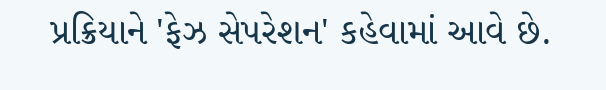પ્રક્રિયાને 'ફેઝ સેપરેશન' કહેવામાં આવે છે.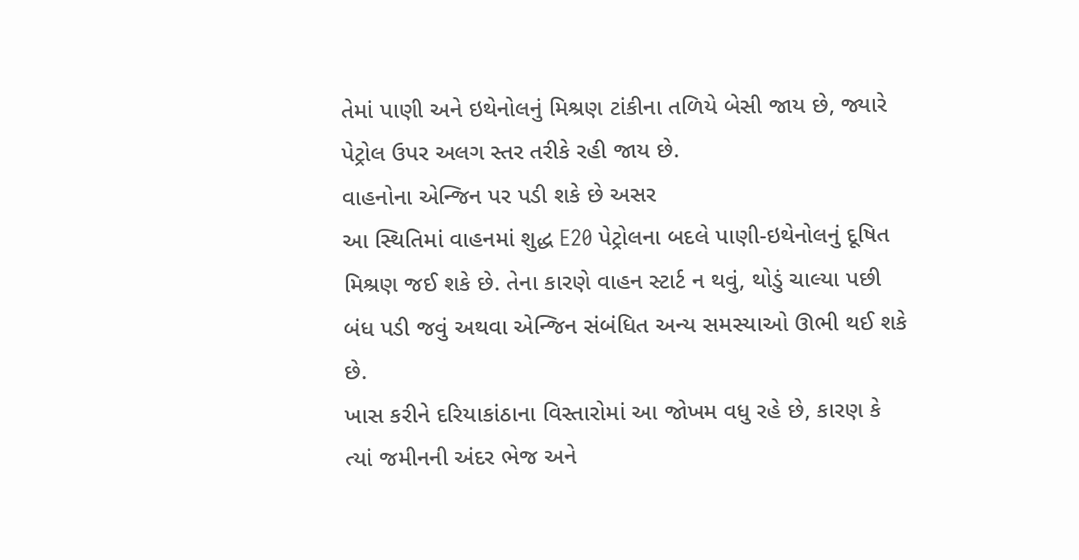તેમાં પાણી અને ઇથેનોલનું મિશ્રણ ટાંકીના તળિયે બેસી જાય છે, જ્યારે પેટ્રોલ ઉપર અલગ સ્તર તરીકે રહી જાય છે.
વાહનોના એન્જિન પર પડી શકે છે અસર
આ સ્થિતિમાં વાહનમાં શુદ્ધ E20 પેટ્રોલના બદલે પાણી-ઇથેનોલનું દૂષિત મિશ્રણ જઈ શકે છે. તેના કારણે વાહન સ્ટાર્ટ ન થવું, થોડું ચાલ્યા પછી બંધ પડી જવું અથવા એન્જિન સંબંધિત અન્ય સમસ્યાઓ ઊભી થઈ શકે છે.
ખાસ કરીને દરિયાકાંઠાના વિસ્તારોમાં આ જોખમ વધુ રહે છે, કારણ કે ત્યાં જમીનની અંદર ભેજ અને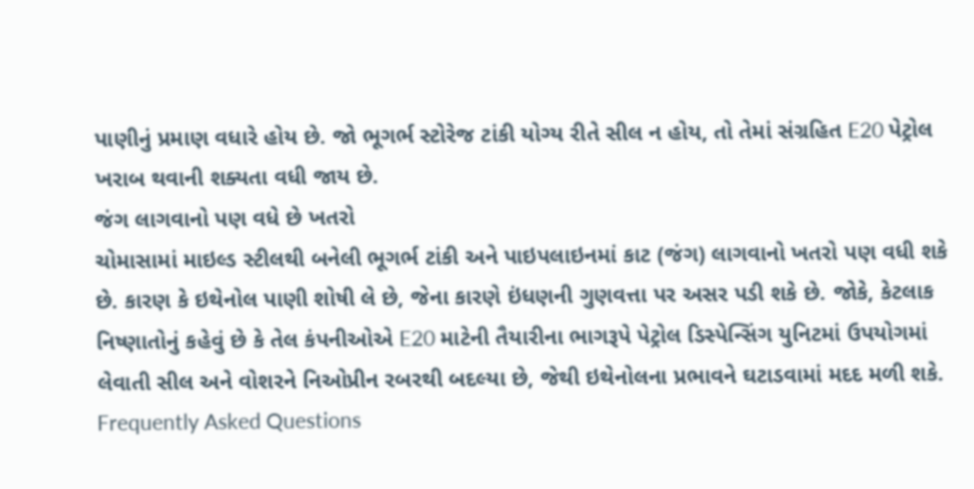પાણીનું પ્રમાણ વધારે હોય છે. જો ભૂગર્ભ સ્ટોરેજ ટાંકી યોગ્ય રીતે સીલ ન હોય, તો તેમાં સંગ્રહિત E20 પેટ્રોલ ખરાબ થવાની શક્યતા વધી જાય છે.
જંગ લાગવાનો પણ વધે છે ખતરો
ચોમાસામાં માઇલ્ડ સ્ટીલથી બનેલી ભૂગર્ભ ટાંકી અને પાઇપલાઇનમાં કાટ (જંગ) લાગવાનો ખતરો પણ વધી શકે છે. કારણ કે ઇથેનોલ પાણી શોષી લે છે, જેના કારણે ઇંધણની ગુણવત્તા પર અસર પડી શકે છે. જોકે, કેટલાક નિષ્ણાતોનું કહેવું છે કે તેલ કંપનીઓએ E20 માટેની તૈયારીના ભાગરૂપે પેટ્રોલ ડિસ્પેન્સિંગ યુનિટમાં ઉપયોગમાં લેવાતી સીલ અને વોશરને નિઓપ્રીન રબરથી બદલ્યા છે, જેથી ઇથેનોલના પ્રભાવને ઘટાડવામાં મદદ મળી શકે.
Frequently Asked Questions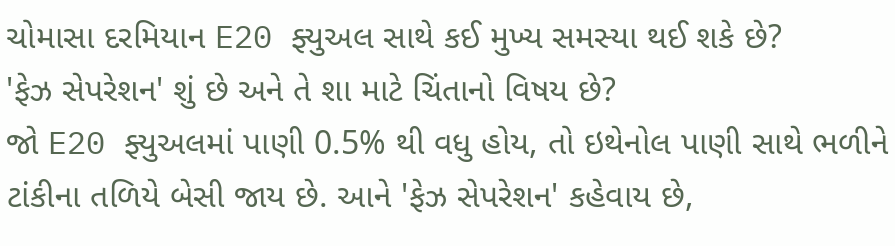ચોમાસા દરમિયાન E20 ફ્યુઅલ સાથે કઈ મુખ્ય સમસ્યા થઈ શકે છે?
'ફેઝ સેપરેશન' શું છે અને તે શા માટે ચિંતાનો વિષય છે?
જો E20 ફ્યુઅલમાં પાણી 0.5% થી વધુ હોય, તો ઇથેનોલ પાણી સાથે ભળીને ટાંકીના તળિયે બેસી જાય છે. આને 'ફેઝ સેપરેશન' કહેવાય છે,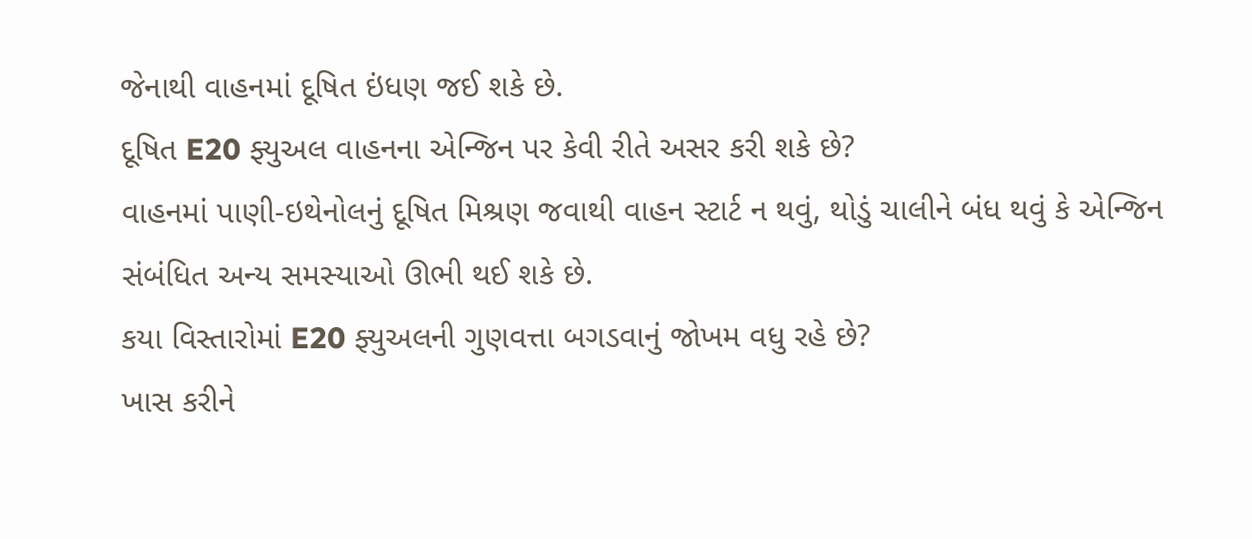જેનાથી વાહનમાં દૂષિત ઇંધણ જઈ શકે છે.
દૂષિત E20 ફ્યુઅલ વાહનના એન્જિન પર કેવી રીતે અસર કરી શકે છે?
વાહનમાં પાણી-ઇથેનોલનું દૂષિત મિશ્રણ જવાથી વાહન સ્ટાર્ટ ન થવું, થોડું ચાલીને બંધ થવું કે એન્જિન સંબંધિત અન્ય સમસ્યાઓ ઊભી થઈ શકે છે.
કયા વિસ્તારોમાં E20 ફ્યુઅલની ગુણવત્તા બગડવાનું જોખમ વધુ રહે છે?
ખાસ કરીને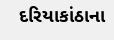દરિયાકાંઠાના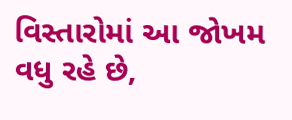વિસ્તારોમાં આ જોખમ વધુ રહે છે,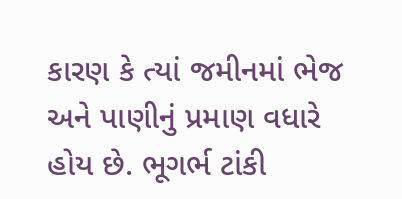કારણ કે ત્યાં જમીનમાં ભેજ અને પાણીનું પ્રમાણ વધારે હોય છે. ભૂગર્ભ ટાંકી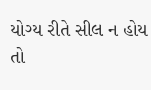યોગ્ય રીતે સીલ ન હોય તો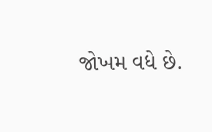જોખમ વધે છે.